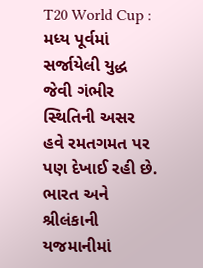T20 World Cup : મધ્ય પૂર્વમાં સર્જાયેલી યુદ્ધ જેવી ગંભીર સ્થિતિની અસર હવે રમતગમત પર પણ દેખાઈ રહી છે. ભારત અને શ્રીલંકાની યજમાનીમાં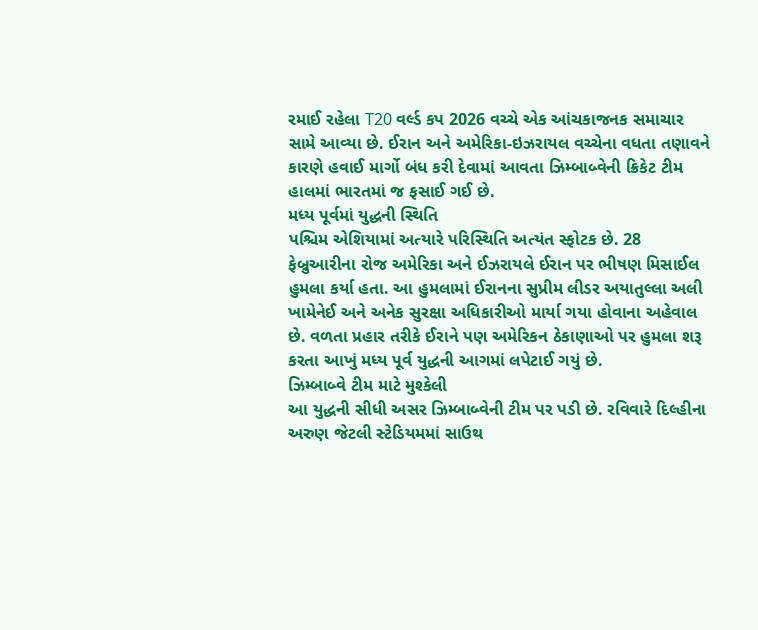રમાઈ રહેલા T20 વર્લ્ડ કપ 2026 વચ્ચે એક આંચકાજનક સમાચાર સામે આવ્યા છે. ઈરાન અને અમેરિકા-ઇઝરાયલ વચ્ચેના વધતા તણાવને કારણે હવાઈ માર્ગો બંધ કરી દેવામાં આવતા ઝિમ્બાબ્વેની ક્રિકેટ ટીમ હાલમાં ભારતમાં જ ફસાઈ ગઈ છે.
મધ્ય પૂર્વમાં યુદ્ધની સ્થિતિ
પશ્ચિમ એશિયામાં અત્યારે પરિસ્થિતિ અત્યંત સ્ફોટક છે. 28 ફેબ્રુઆરીના રોજ અમેરિકા અને ઈઝરાયલે ઈરાન પર ભીષણ મિસાઈલ હુમલા કર્યા હતા. આ હુમલામાં ઈરાનના સુપ્રીમ લીડર અયાતુલ્લા અલી ખામેનેઈ અને અનેક સુરક્ષા અધિકારીઓ માર્યા ગયા હોવાના અહેવાલ છે. વળતા પ્રહાર તરીકે ઈરાને પણ અમેરિકન ઠેકાણાઓ પર હુમલા શરૂ કરતા આખું મધ્ય પૂર્વ યુદ્ધની આગમાં લપેટાઈ ગયું છે.
ઝિમ્બાબ્વે ટીમ માટે મુશ્કેલી
આ યુદ્ધની સીધી અસર ઝિમ્બાબ્વેની ટીમ પર પડી છે. રવિવારે દિલ્હીના અરુણ જેટલી સ્ટેડિયમમાં સાઉથ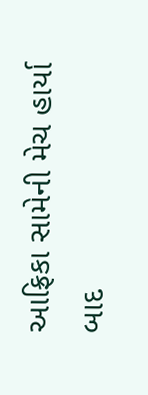આફ્રિકા સામેની મેચ હાર્યા બાદ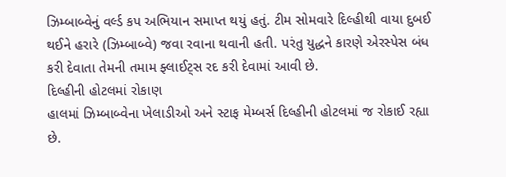ઝિમ્બાબ્વેનું વર્લ્ડ કપ અભિયાન સમાપ્ત થયું હતું. ટીમ સોમવારે દિલ્હીથી વાયા દુબઈ થઈને હરારે (ઝિમ્બાબ્વે) જવા રવાના થવાની હતી. પરંતુ યુદ્ધને કારણે એરસ્પેસ બંધ કરી દેવાતા તેમની તમામ ફ્લાઈટ્સ રદ કરી દેવામાં આવી છે.
દિલ્હીની હોટલમાં રોકાણ
હાલમાં ઝિમ્બાબ્વેના ખેલાડીઓ અને સ્ટાફ મેમ્બર્સ દિલ્હીની હોટલમાં જ રોકાઈ રહ્યા છે.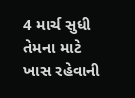4 માર્ચ સુધી તેમના માટે ખાસ રહેવાની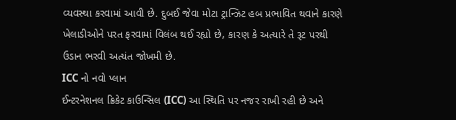વ્યવસ્થા કરવામાં આવી છે. દુબઈ જેવા મોટા ટ્રાન્ઝિટ હબ પ્રભાવિત થવાને કારણે ખેલાડીઓને પરત ફરવામાં વિલંબ થઈ રહ્યો છે, કારણ કે અત્યારે તે રૂટ પરથી ઉડાન ભરવી અત્યંત જોખમી છે.
ICC નો નવો પ્લાન
ઈન્ટરનેશનલ ક્રિકેટ કાઉન્સિલ (ICC) આ સ્થિતિ પર નજર રાખી રહી છે અને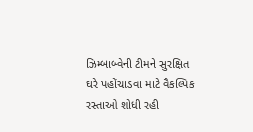ઝિમ્બાબ્વેની ટીમને સુરક્ષિત ઘરે પહોંચાડવા માટે વૈકલ્પિક રસ્તાઓ શોધી રહી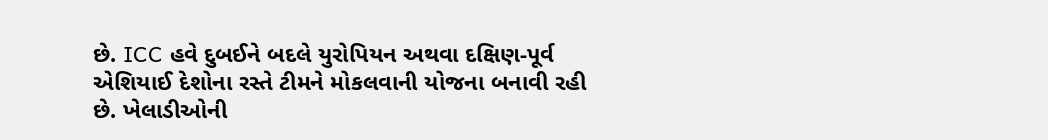છે. ICC હવે દુબઈને બદલે યુરોપિયન અથવા દક્ષિણ-પૂર્વ એશિયાઈ દેશોના રસ્તે ટીમને મોકલવાની યોજના બનાવી રહી છે. ખેલાડીઓની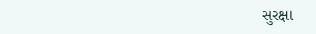સુરક્ષા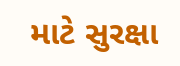માટે સુરક્ષા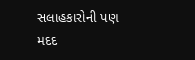સલાહકારોની પણ મદદ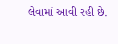લેવામાં આવી રહી છે.